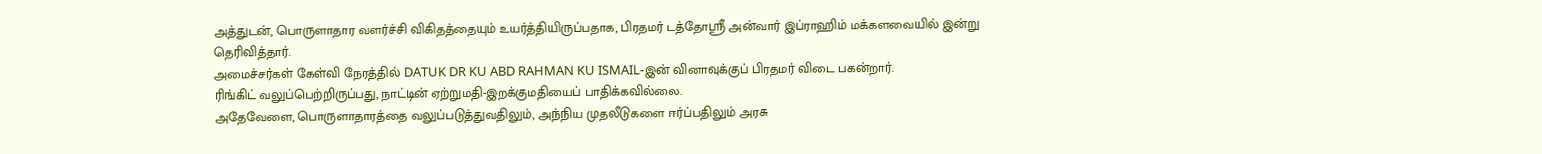அத்துடன், பொருளாதார வளர்ச்சி விகிதத்தையும் உயர்த்தியிருப்பதாக, பிரதமர் டத்தோஸ்ரீ அன்வார் இப்ராஹிம் மக்களவையில் இன்று தெரிவித்தார்.
அமைச்சர்கள் கேள்வி நேரத்தில் DATUK DR KU ABD RAHMAN KU ISMAIL-இன் வினாவுக்குப் பிரதமர் விடை பகன்றார்.
ரிங்கிட் வலுப்பெற்றிருப்பது, நாட்டின் ஏற்றுமதி-இறக்குமதியைப் பாதிக்கவில்லை.
அதேவேளை, பொருளாதாரத்தை வலுப்படுத்துவதிலும், அந்நிய முதலீடுகளை ஈர்ப்பதிலும் அரசு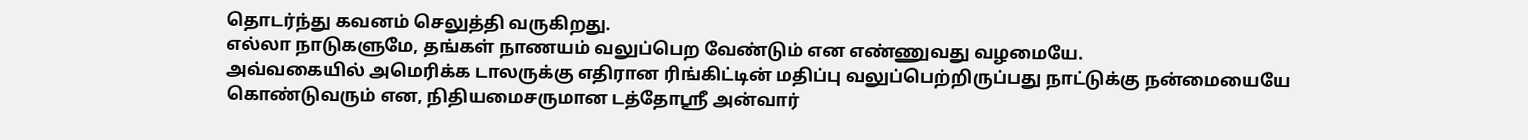தொடர்ந்து கவனம் செலுத்தி வருகிறது.
எல்லா நாடுகளுமே, தங்கள் நாணயம் வலுப்பெற வேண்டும் என எண்ணுவது வழமையே.
அவ்வகையில் அமெரிக்க டாலருக்கு எதிரான ரிங்கிட்டின் மதிப்பு வலுப்பெற்றிருப்பது நாட்டுக்கு நன்மையையே கொண்டுவரும் என, நிதியமைசருமான டத்தோஸ்ரீ அன்வார்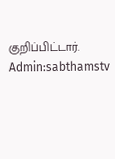குறிப்பிட்டார். Admin:sabthamstv